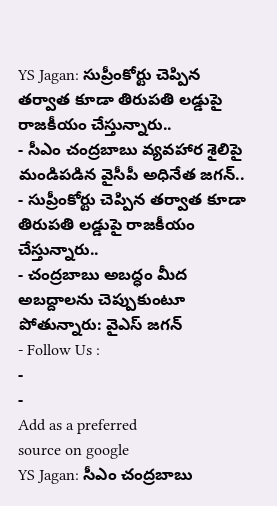YS Jagan: సుప్రీంకోర్టు చెప్పిన తర్వాత కూడా తిరుపతి లడ్డుపై రాజకీయం చేస్తున్నారు..
- సీఎం చంద్రబాబు వ్యవహార శైలిపై మండిపడిన వైసీపీ అధినేత జగన్..
- సుప్రీంకోర్టు చెప్పిన తర్వాత కూడా తిరుపతి లడ్డుపై రాజకీయం చేస్తున్నారు..
- చంద్రబాబు అబద్ధం మీద అబద్దాలను చెప్పుకుంటూ పోతున్నారు: వైఎస్ జగన్
- Follow Us :
-
-
Add as a preferred
source on google
YS Jagan: సీఎం చంద్రబాబు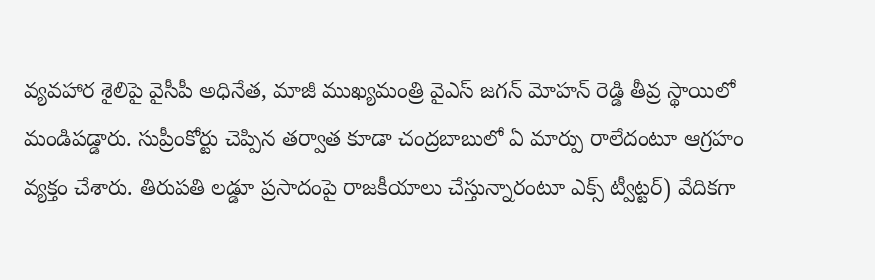వ్యవహార శైలిపై వైసీపీ అధినేత, మాజీ ముఖ్యమంత్రి వైఎస్ జగన్ మోహన్ రెడ్డి తీవ్ర స్థాయిలో మండిపడ్డారు. సుప్రీంకోర్టు చెప్పిన తర్వాత కూడా చంద్రబాబులో ఏ మార్పు రాలేదంటూ ఆగ్రహం వ్యక్తం చేశారు. తిరుపతి లడ్డూ ప్రసాదంపై రాజకీయాలు చేస్తున్నారంటూ ఎక్స్ ట్వీట్టర్) వేదికగా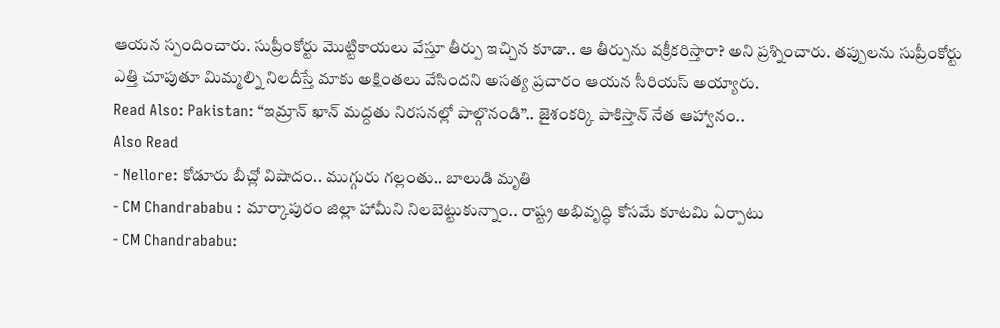ఆయన స్పందించారు. సుప్రీంకోర్టు మొట్టికాయలు వేస్తూ తీర్పు ఇచ్చిన కూడా.. ఆ తీర్పును వక్రీకరిస్తారా? అని ప్రశ్నించారు. తప్పులను సుప్రీంకోర్టు ఎత్తి చూపుతూ మిమ్మల్ని నిలదీస్తే మాకు అక్షింతలు వేసిందని అసత్య ప్రచారం ఆయన సీరియస్ అయ్యారు.
Read Also: Pakistan: “ఇమ్రాన్ ఖాన్ మద్దతు నిరసనల్లో పాల్గొనండి”.. జైశంకర్కి పాకిస్తాన్ నేత ఆహ్వానం..
Also Read
- Nellore: కోడూరు బీచ్లో విషాదం.. ముగ్గురు గల్లంతు.. బాలుడి మృతి
- CM Chandrababu : మార్కాపురం జిల్లా హామీని నిలబెట్టుకున్నాం.. రాష్ట్ర అభివృద్ధి కోసమే కూటమి ఏర్పాటు
- CM Chandrababu: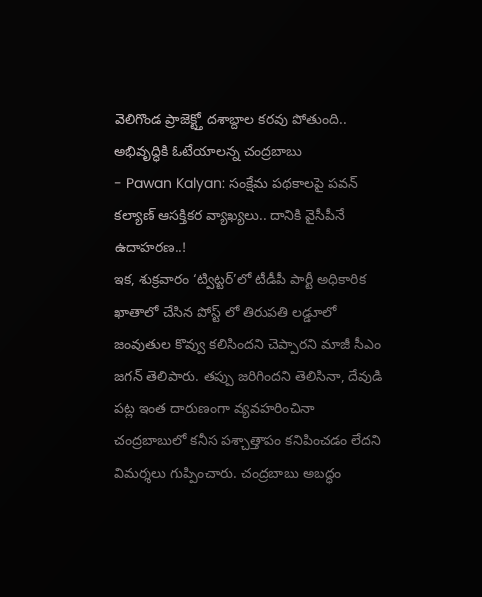వెలిగొండ ప్రాజెక్ట్తో దశాబ్దాల కరవు పోతుంది.. అభివృద్ధికి ఓటేయాలన్న చంద్రబాబు
- Pawan Kalyan: సంక్షేమ పథకాలపై పవన్ కల్యాణ్ ఆసక్తికర వ్యాఖ్యలు.. దానికి వైసీపీనే ఉదాహరణ..!
ఇక, శుక్రవారం ‘ట్విట్టర్’లో టీడీపీ పార్టీ అధికారిక ఖాతాలో చేసిన పోస్ట్ లో తిరుపతి లడ్డూలో జంవుతుల కొవ్వు కలిసిందని చెప్పారని మాజీ సీఎం జగన్ తెలిపారు. తప్పు జరిగిందని తెలిసినా, దేవుడి పట్ల ఇంత దారుణంగా వ్యవహరించినా చంద్రబాబులో కనీస పశ్చాత్తాపం కనిపించడం లేదని విమర్శలు గుప్పించారు. చంద్రబాబు అబద్ధం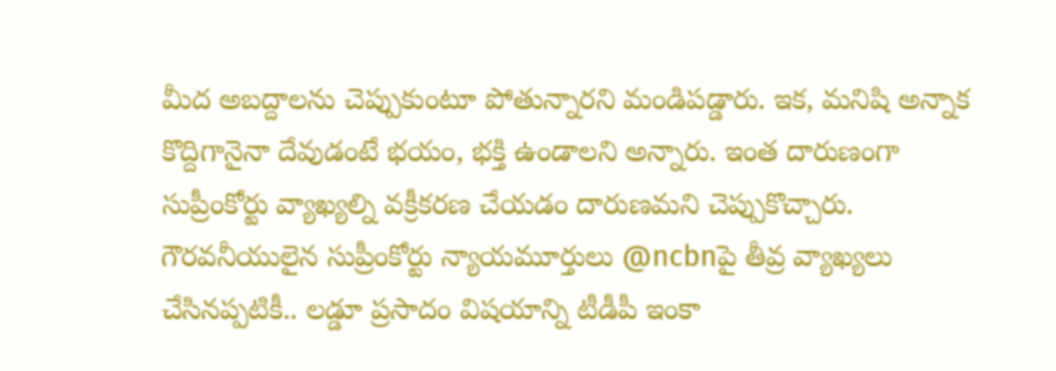మీద అబద్దాలను చెప్పుకుంటూ పోతున్నారని మండిపడ్డారు. ఇక, మనిషి అన్నాక కొద్దిగానైనా దేవుడంటే భయం, భక్తి ఉండాలని అన్నారు. ఇంత దారుణంగా సుప్రీంకోర్టు వ్యాఖ్యల్ని వక్రీకరణ చేయడం దారుణమని చెప్పుకొచ్చారు. గౌరవనీయులైన సుప్రీంకోర్టు న్యాయమూర్తులు @ncbnపై తీవ్ర వ్యాఖ్యలు చేసినప్పటికీ.. లడ్డూ ప్రసాదం విషయాన్ని టీడీపీ ఇంకా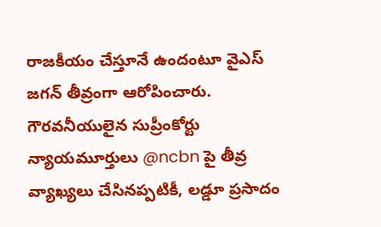రాజకీయం చేస్తూనే ఉందంటూ వైఎస్ జగన్ తీవ్రంగా ఆరోపించారు.
గౌరవనీయులైన సుప్రీంకోర్టు న్యాయమూర్తులు @ncbn పై తీవ్ర వ్యాఖ్యలు చేసినప్పటికీ, లడ్డూ ప్రసాదం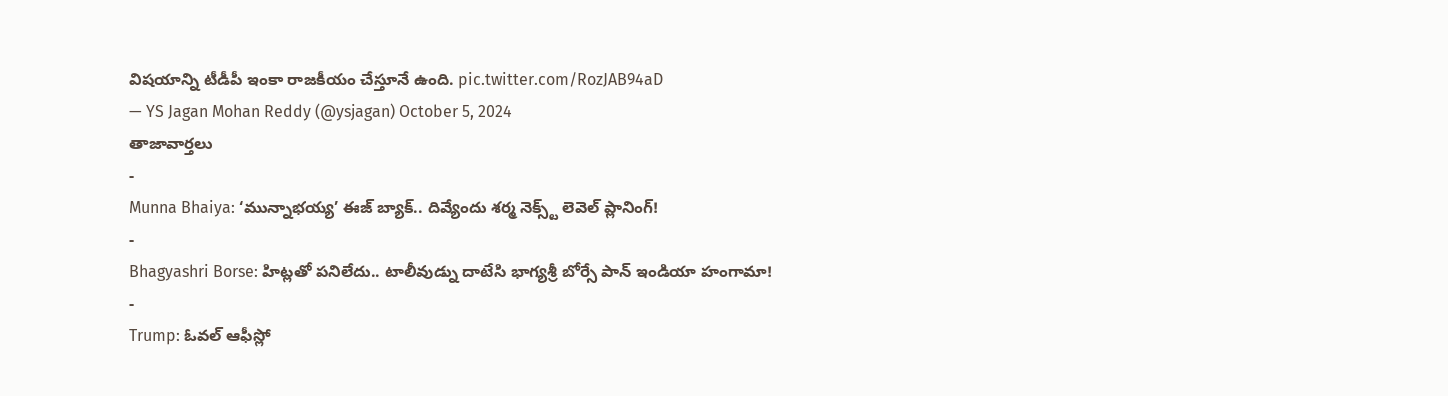విషయాన్ని టీడీపీ ఇంకా రాజకీయం చేస్తూనే ఉంది. pic.twitter.com/RozJAB94aD
— YS Jagan Mohan Reddy (@ysjagan) October 5, 2024
తాజావార్తలు
-
Munna Bhaiya: ‘మున్నాభయ్య’ ఈజ్ బ్యాక్.. దివ్యేందు శర్మ నెక్స్ట్ లెవెల్ ప్లానింగ్!
-
Bhagyashri Borse: హిట్లతో పనిలేదు.. టాలీవుడ్ను దాటేసి భాగ్యశ్రీ బోర్సే పాన్ ఇండియా హంగామా!
-
Trump: ఓవల్ ఆఫీస్లో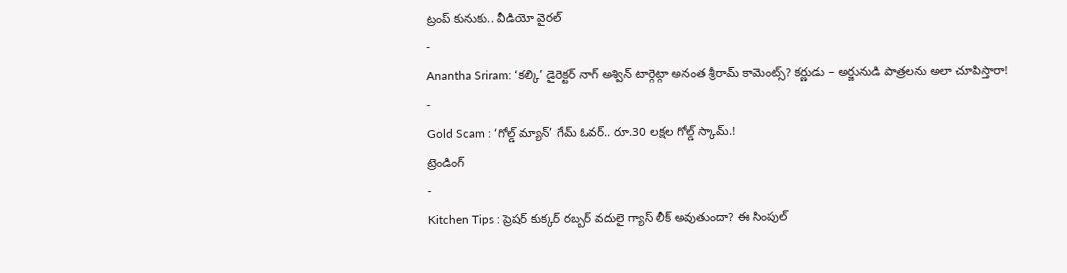ట్రంప్ కునుకు.. వీడియో వైరల్
-
Anantha Sriram: ‘కల్కి’ డైరెక్టర్ నాగ్ అశ్విన్ టార్గెట్గా అనంత శ్రీరామ్ కామెంట్స్? కర్ణుడు – అర్జునుడి పాత్రలను అలా చూపిస్తారా!
-
Gold Scam : ‘గోల్డ్ మ్యాన్’ గేమ్ ఓవర్.. రూ.30 లక్షల గోల్డ్ స్కామ్.!
ట్రెండింగ్
-
Kitchen Tips : ప్రెషర్ కుక్కర్ రబ్బర్ వదులై గ్యాస్ లీక్ అవుతుందా? ఈ సింపుల్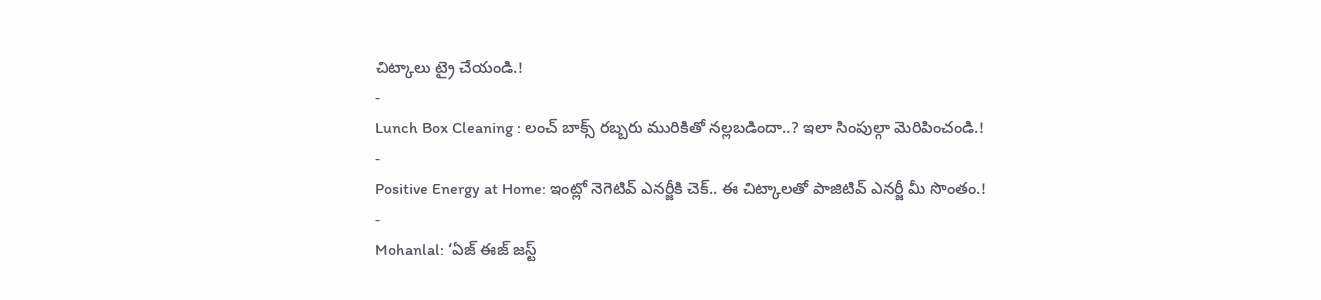చిట్కాలు ట్రై చేయండి.!
-
Lunch Box Cleaning : లంచ్ బాక్స్ రబ్బరు మురికితో నల్లబడిందా..? ఇలా సింపుల్గా మెరిపించండి.!
-
Positive Energy at Home: ఇంట్లో నెగెటివ్ ఎనర్జీకి చెక్.. ఈ చిట్కాలతో పాజిటివ్ ఎనర్జీ మీ సొంతం.!
-
Mohanlal: ‘ఏజ్ ఈజ్ జస్ట్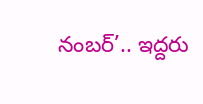నంబర్’.. ఇద్దరు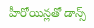హీరోయిన్లతో డాన్స్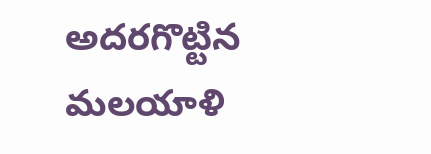అదరగొట్టిన మలయాళి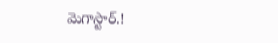మెగాస్టార్.!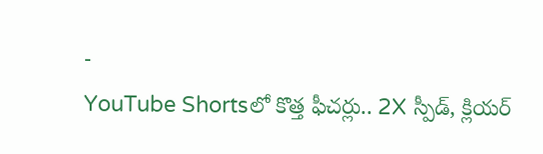-
YouTube Shortsలో కొత్త ఫీచర్లు.. 2X స్పీడ్, క్లియర్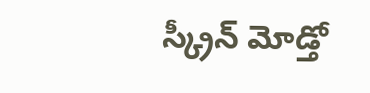స్క్రీన్ మోడ్తో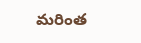మరింత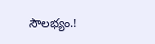సౌలభ్యం.!